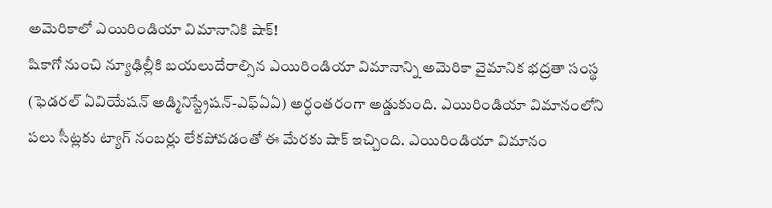అమెరికాలో ఎయిరిండియా విమానానికి షాక్!
షికాగో నుంచి న్యూఢిల్లీకి బయలుదేరాల్సిన ఎయిరిండియా విమానాన్ని అమెరికా వైమానిక భద్రతా సంస్థ (ఫెడరల్ ఏవియేషన్ అడ్మినిస్ట్రేషన్-ఎఫ్ఏఏ) అర్ధంతరంగా అడ్డుకుంది. ఎయిరిండియా విమానంలోని పలు సీట్లకు ట్యాగ్ నంబర్లు లేకపోవడంతో ఈ మేరకు షాక్ ఇచ్చింది. ఎయిరిండియా విమానం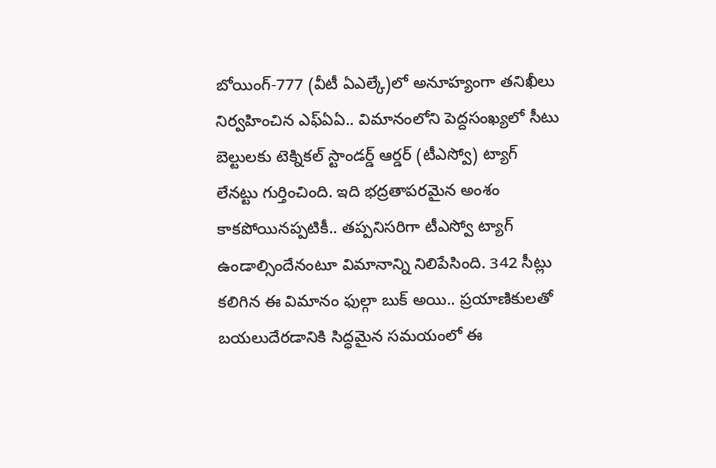బోయింగ్-777 (వీటీ ఏఎల్కే)లో అనూహ్యంగా తనిఖీలు నిర్వహించిన ఎఫ్ఏఏ.. విమానంలోని పెద్దసంఖ్యలో సీటు బెల్టులకు టెక్నికల్ స్టాండర్డ్ ఆర్డర్ (టీఎస్వో) ట్యాగ్ లేనట్టు గుర్తించింది. ఇది భద్రతాపరమైన అంశం కాకపోయినప్పటికీ.. తప్పనిసరిగా టీఎస్వో ట్యాగ్ ఉండాల్సిందేనంటూ విమానాన్ని నిలిపేసింది. 342 సీట్లు కలిగిన ఈ విమానం ఫుల్గా బుక్ అయి.. ప్రయాణికులతో బయలుదేరడానికి సిద్ధమైన సమయంలో ఈ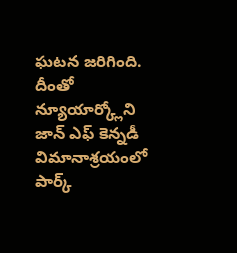ఘటన జరిగింది. దీంతో న్యూయార్క్లోని జాన్ ఎఫ్ కెన్నడీ విమానాశ్రయంలో పార్క్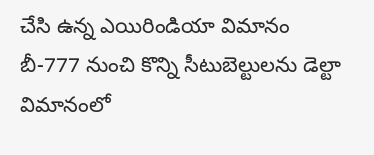చేసి ఉన్న ఎయిరిండియా విమానం బీ-777 నుంచి కొన్ని సీటుబెల్టులను డెల్టా విమానంలో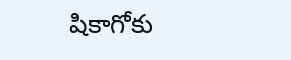షికాగోకు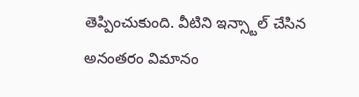తెప్పించుకుంది. వీటిని ఇన్స్టాల్ చేసిన అనంతరం విమానం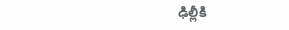ఢిల్లీకి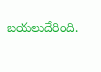బయలుదేరింది.